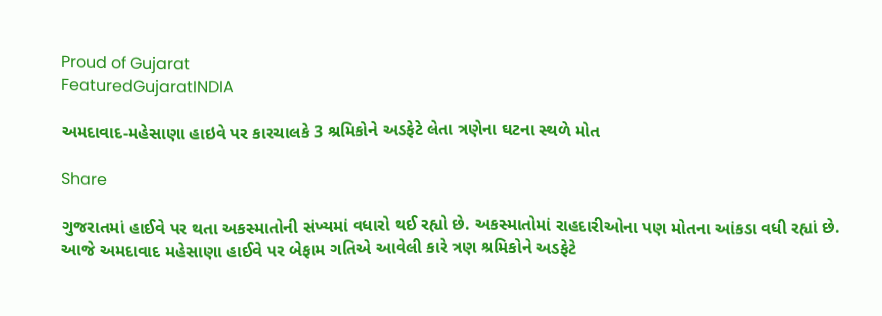Proud of Gujarat
FeaturedGujaratINDIA

અમદાવાદ-મહેસાણા હાઇવે પર કારચાલકે 3 શ્રમિકોને અડફેટે લેતા ત્રણેના ઘટના સ્થળે મોત

Share

ગુજરાતમાં હાઈવે પર થતા અકસ્માતોની સંખ્યમાં વધારો થઈ રહ્યો છે. અકસ્માતોમાં રાહદારીઓના પણ મોતના આંકડા વધી રહ્યાં છે. આજે અમદાવાદ મહેસાણા હાઈવે પર બેફામ ગતિએ આવેલી કારે ત્રણ શ્રમિકોને અડફેટે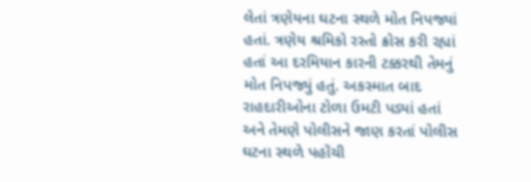લેતાં ત્રણેયના ઘટના સ્થળે મોત નિપજ્યાં હતાં. ત્રણેય શ્રમિકો રસ્તો ક્રોસ કરી રહ્યાં હતાં આ દરમિયાન કારની ટક્કરથી તેમનું મોત નિપજ્યું હતું. અકસ્માત બાદ રાહદારીઓના ટોળા ઉમટી પડ્યાં હતાં અને તેમણે પોલીસને જાણ કરતાં પોલીસ ઘટના સ્થળે પહોંચી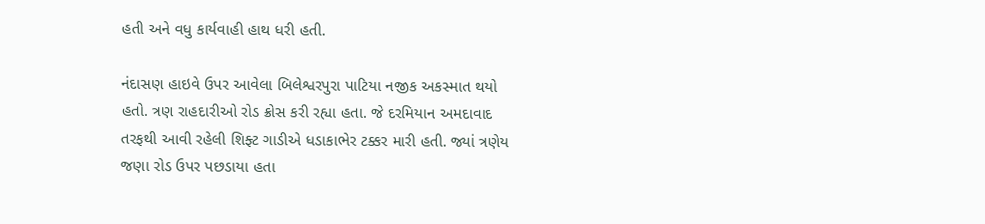હતી અને વધુ કાર્યવાહી હાથ ધરી હતી.

નંદાસણ હાઇવે ઉપર આવેલા બિલેશ્વરપુરા પાટિયા નજીક અકસ્માત થયો હતો. ત્રણ રાહદારીઓ રોડ ક્રોસ કરી રહ્યા હતા. જે દરમિયાન અમદાવાદ તરફથી આવી રહેલી શિફ્ટ ગાડીએ ધડાકાભેર ટક્કર મારી હતી. જ્યાં ત્રણેય જણા રોડ ઉપર પછડાયા હતા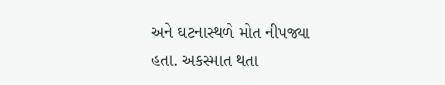અને ઘટનાસ્થળે મોત નીપજ્યા હતા. અકસ્માત થતા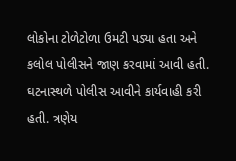લોકોના ટોળેટોળા ઉમટી પડ્યા હતા અને કલોલ પોલીસને જાણ કરવામાં આવી હતી. ઘટનાસ્થળે પોલીસ આવીને કાર્યવાહી કરી હતી. ત્રણેય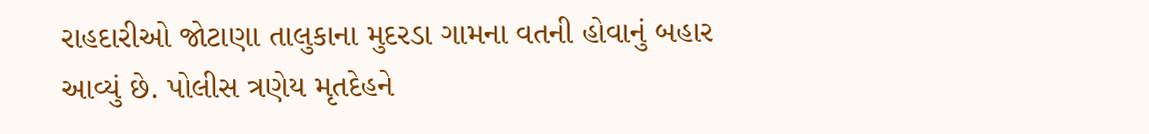રાહદારીઓ જોટાણા તાલુકાના મુદરડા ગામના વતની હોવાનું બહાર આવ્યું છે. પોલીસ ત્રણેય મૃતદેહને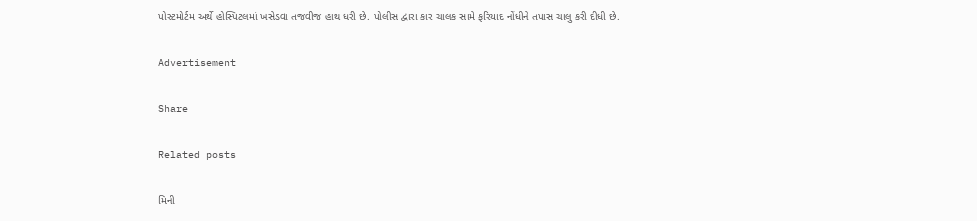પોસ્ટમોર્ટમ અર્થે હોસ્પિટલમાં ખસેડવા તજવીજ હાથ ધરી છે. પોલીસ દ્વારા કાર ચાલક સામે ફરિયાદ નોંધીને તપાસ ચાલુ કરી દીધી છે.

Advertisement

Share

Related posts

મિની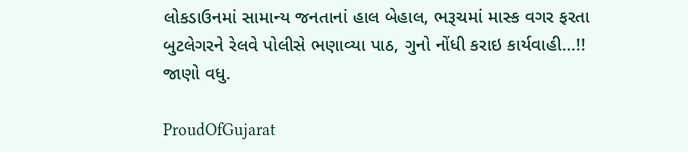લોકડાઉનમાં સામાન્ય જનતાનાં હાલ બેહાલ, ભરૂચમાં માસ્ક વગર ફરતા બુટલેગરને રેલવે પોલીસે ભણાવ્યા પાઠ, ગુનો નોંધી કરાઇ કાર્યવાહી…!! જાણો વધુ.

ProudOfGujarat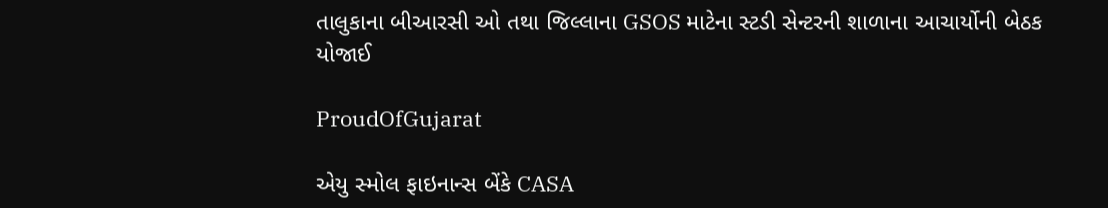તાલુકાના બીઆરસી ઓ તથા જિલ્લાના GSOS માટેના સ્ટડી સેન્ટરની શાળાના આચાર્યોની બેઠક યોજાઈ

ProudOfGujarat

એયુ સ્મોલ ફાઇનાન્સ બેંકે CASA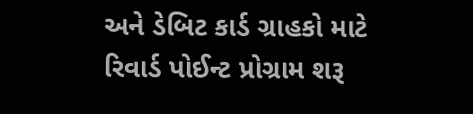અને ડેબિટ કાર્ડ ગ્રાહકો માટે રિવાર્ડ પોઈન્ટ પ્રોગ્રામ શરૂ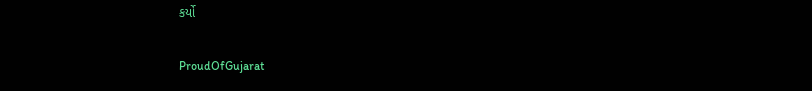કર્યો

ProudOfGujarat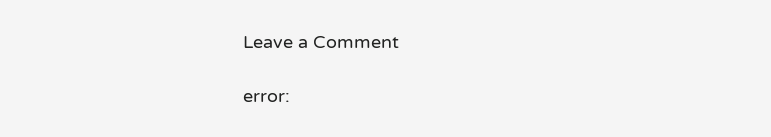Leave a Comment

error: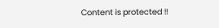Content is protected !!